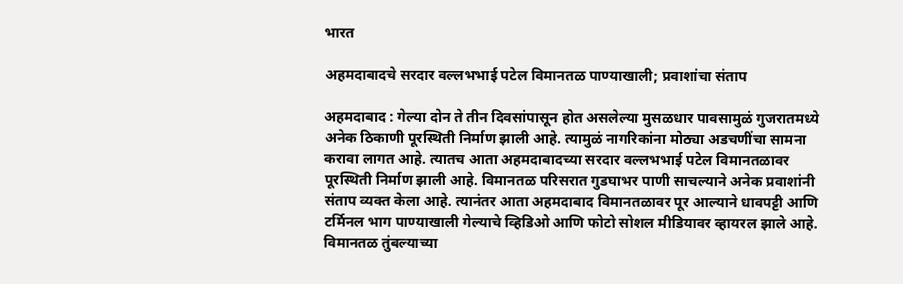भारत

अहमदाबादचे सरदार वल्लभभाई पटेल विमानतळ पाण्याखाली; प्रवाशांचा संताप

अहमदाबाद : गेल्या दोन ते तीन दिवसांपासून होत असलेल्या मुसळधार पावसामुळं गुजरातमध्ये अनेक ठिकाणी पूरस्थिती निर्माण झाली आहे. त्यामुळं नागरिकांना मोठ्या अडचणींचा सामना करावा लागत आहे. त्यातच आता अहमदाबादच्या सरदार वल्लभभाई पटेल विमानतळावर पूरस्थिती निर्माण झाली आहे. विमानतळ परिसरात गुडघाभर पाणी साचल्याने अनेक प्रवाशांनी संताप व्यक्त केला आहे. त्यानंतर आता अहमदाबाद विमानतळावर पूर आल्याने धावपट्टी आणि टर्मिनल भाग पाण्याखाली गेल्याचे व्हिडिओ आणि फोटो सोशल मीडियावर व्हायरल झाले आहे. विमानतळ तुंबल्याच्या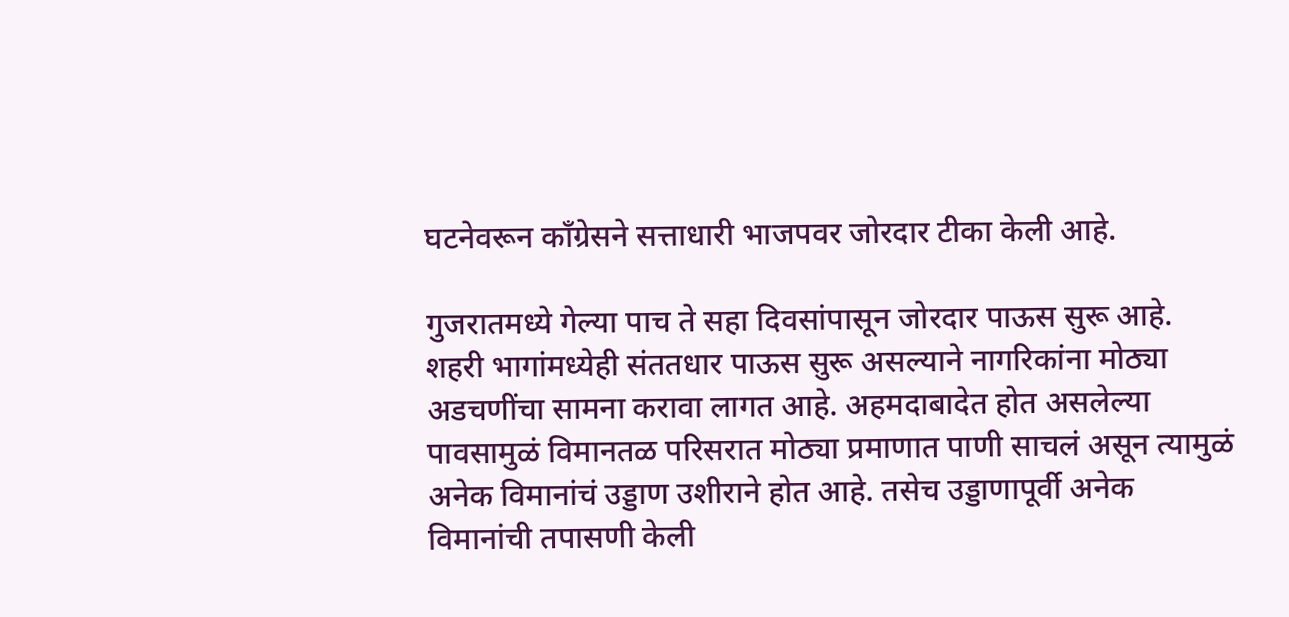घटनेवरून काँग्रेसने सत्ताधारी भाजपवर जोरदार टीका केली आहे.

गुजरातमध्ये गेल्या पाच ते सहा दिवसांपासून जोरदार पाऊस सुरू आहे. शहरी भागांमध्येही संततधार पाऊस सुरू असल्याने नागरिकांना मोठ्या अडचणींचा सामना करावा लागत आहे. अहमदाबादेत होत असलेल्या पावसामुळं विमानतळ परिसरात मोठ्या प्रमाणात पाणी साचलं असून त्यामुळं अनेक विमानांचं उड्डाण उशीराने होत आहे. तसेच उड्डाणापूर्वी अनेक विमानांची तपासणी केली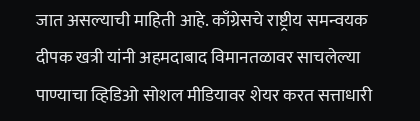जात असल्याची माहिती आहे. काँग्रेसचे राष्ट्रीय समन्वयक दीपक खत्री यांनी अहमदाबाद विमानतळावर साचलेल्या पाण्याचा व्हिडिओ सोशल मीडियावर शेयर करत सत्ताधारी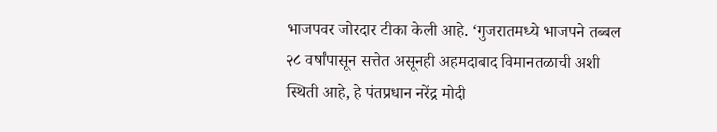भाजपवर जोरदार टीका केली आहे. ‘गुजरातमध्ये भाजपने तब्बल २८ वर्षांपासून सत्तेत असूनही अहमदाबाद विमानतळाची अशी स्थिती आहे, हे पंतप्रधान नरेंद्र मोदी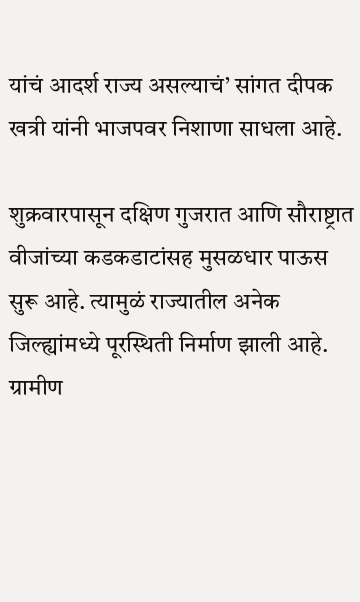यांचं आदर्श राज्य असल्याचं’ सांगत दीपक खत्री यांनी भाजपवर निशाणा साधला आहे.

शुक्रवारपासून दक्षिण गुजरात आणि सौराष्ट्रात वीजांच्या कडकडाटांसह मुसळधार पाऊस सुरू आहे. त्यामुळं राज्यातील अनेक जिल्ह्यांमध्ये पूरस्थिती निर्माण झाली आहे. ग्रामीण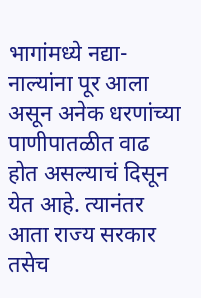भागांमध्ये नद्या-नाल्यांना पूर आला असून अनेक धरणांच्या पाणीपातळीत वाढ होत असल्याचं दिसून येत आहे. त्यानंतर आता राज्य सरकार तसेच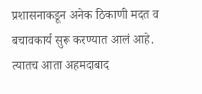प्रशासनाकडून अनेक ठिकाणी मदत व बचावकार्य सुरू करण्यात आलं आहे. त्यातच आता अहमदाबाद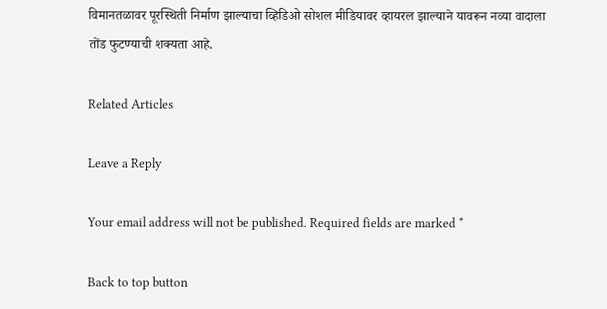विमानतळावर पूरस्थिती निर्माण झाल्याचा व्हिडिओ सोशल मीडियावर व्हायरल झाल्याने यावरून नव्या वादाला तोंड फुटण्याची शक्यता आहे.

Related Articles

Leave a Reply

Your email address will not be published. Required fields are marked *

Back to top button